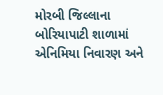મોરબી જિલ્લાના બોરિયાપાટી શાળામાં એનિમિયા નિવારણ અને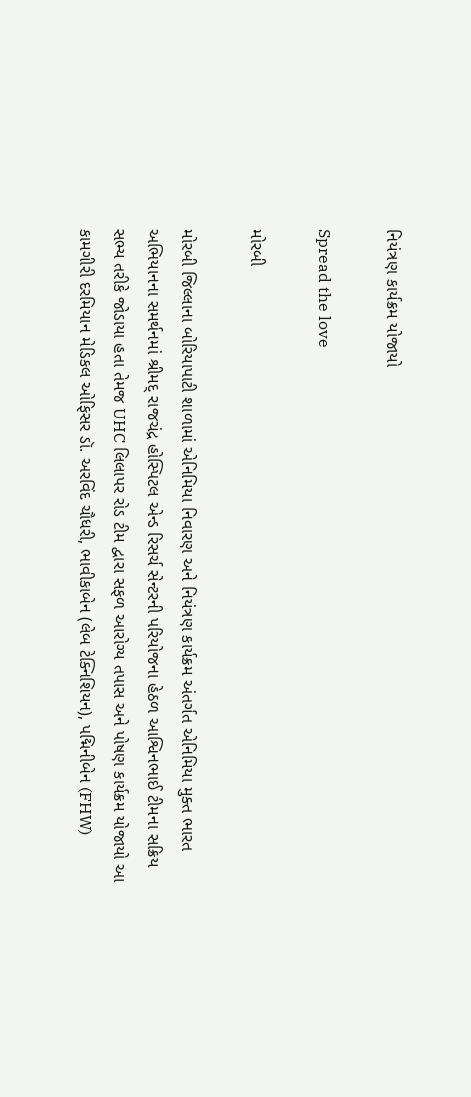નિયંત્રણ કાર્યક્રમ યોજાયો

Spread the love

મોરબી

મોરબી જિલ્લાના બોરિયાપાટી શાળામાં એનિમિયા નિવારણ અને નિયંત્રણ કાર્યક્રમ અંતર્ગત એનિમિયા મુક્ત ભારત અભિયાનના સમર્થનમાં શ્રીમદ્ રાજચંદ્ર હોસ્પિટલ એન્ડ રિસર્ચ સેન્ટરની પરિયોજના હેઠળ આશ્વિનભાઈ ટીમના સક્રિય સભ્ય તરીકે જોડાયા હતા તેમજ UHC લિલાપર રોડ ટીમ દ્વારા સફળ આરોગ્ય તપાસ અને પોષણ કાર્યક્રમ યોજાયો આ કામગીરી દરમિયાન મેડિકલ ઓફિસર ડૉ. અરવિંદ ચૌધરી, ભાવીકાબેન (લેબ ટેક્નિશિયન), પદ્મિનીબેન (FHW)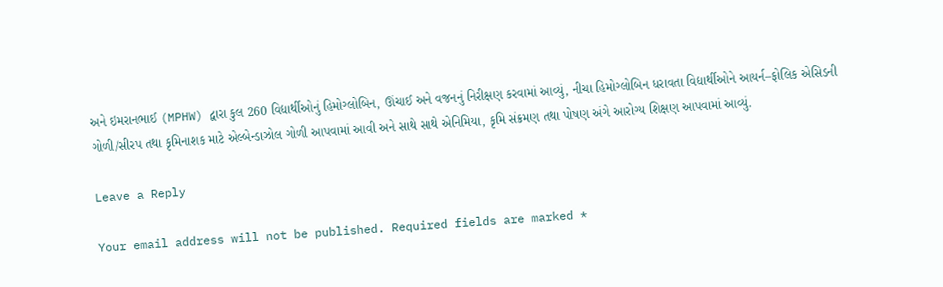અને ઇમરાનભાઈ (MPHW) દ્વારા કુલ 260 વિદ્યાર્થીઓનું હિમોગ્લોબિન, ઊંચાઈ અને વજનનું નિરીક્ષણ કરવામાં આવ્યું, નીચા હિમોગ્લોબિન ધરાવતા વિદ્યાર્થીઓને આયર્ન–ફોલિક એસિડની ગોળી/સીરપ તથા કૃમિનાશક માટે એલ્બેન્ડાઝોલ ગોળી આપવામાં આવી અને સાથે સાથે એનિમિયા, કૃમિ સંક્રમણ તથા પોષણ અંગે આરોગ્ય શિક્ષણ આપવામાં આવ્યું.

Leave a Reply

Your email address will not be published. Required fields are marked *